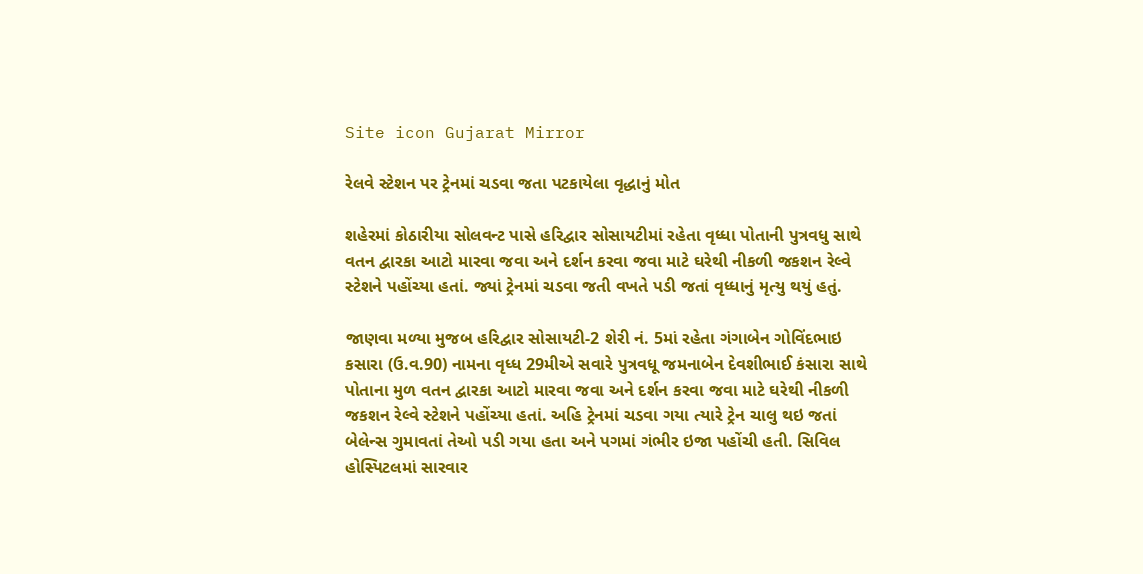Site icon Gujarat Mirror

રેલવે સ્ટેશન પર ટ્રેનમાં ચડવા જતા પટકાયેલા વૃદ્ધાનું મોત

શહેરમાં કોઠારીયા સોલવન્ટ પાસે હરિદ્વાર સોસાયટીમાં રહેતા વૃધ્ધા પોતાની પુત્રવધુ સાથે વતન દ્વારકા આટો મારવા જવા અને દર્શન કરવા જવા માટે ઘરેથી નીકળી જકશન રેલ્વે સ્ટેશને પહોંચ્યા હતાં. જ્યાં ટ્રેનમાં ચડવા જતી વખતે પડી જતાં વૃધ્ધાનું મૃત્યુ થયું હતું.

જાણવા મળ્યા મુજબ હરિદ્વાર સોસાયટી-2 શેરી નં. 5માં રહેતા ગંગાબેન ગોવિંદભાઇ કસારા (ઉ.વ.90) નામના વૃધ્ધ 29મીએ સવારે પુત્રવધૂ જમનાબેન દેવશીભાઈ કંસારા સાથે પોતાના મુળ વતન દ્વારકા આટો મારવા જવા અને દર્શન કરવા જવા માટે ઘરેથી નીકળી જકશન રેલ્વે સ્ટેશને પહોંચ્યા હતાં. અહિ ટ્રેનમાં ચડવા ગયા ત્યારે ટ્રેન ચાલુ થઇ જતાં બેલેન્સ ગુમાવતાં તેઓ પડી ગયા હતા અને પગમાં ગંભીર ઇજા પહોંચી હતી. સિવિલ હોસ્પિટલમાં સારવાર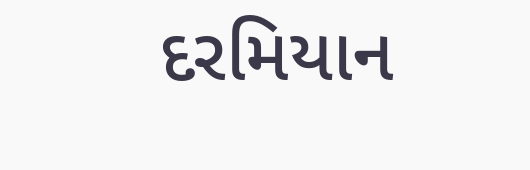દરમિયાન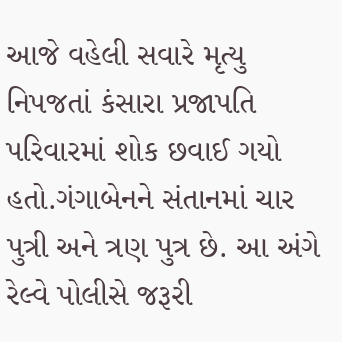આજે વહેલી સવારે મૃત્યુ નિપજતાં કંસારા પ્રજાપતિ પરિવારમાં શોક છવાઈ ગયો હતો.ગંગાબેનને સંતાનમાં ચાર પુત્રી અને ત્રણ પુત્ર છે. આ અંગે રેલ્વે પોલીસે જરૂરી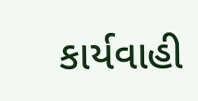કાર્યવાહી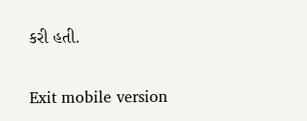કરી હતી.

Exit mobile version